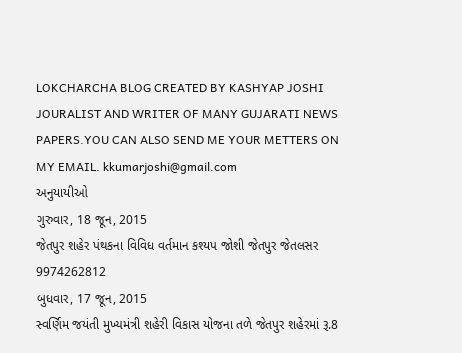LOKCHARCHA BLOG CREATED BY KASHYAP JOSHI JOURALIST AND WRITER OF MANY GUJARATI NEWS PAPERS.YOU CAN ALSO SEND ME YOUR METTERS ON MY EMAIL. kkumarjoshi@gmail.com
અનુયાયીઓ
ગુરુવાર, 18 જૂન, 2015
જેતપુર શહેર પંથકના વિવિધ વર્તમાન કશ્યપ જોશી જેતપુર જેતલસર 9974262812
બુધવાર, 17 જૂન, 2015
સ્વર્ણિમ જયંતી મુખ્યમંત્રી શહેરી વિકાસ યોજના તળે જેતપુર શહેરમાં રૂ.8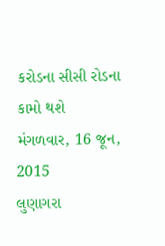કરોડના સીસી રોડના કામો થશે
મંગળવાર, 16 જૂન, 2015
લુણાગરા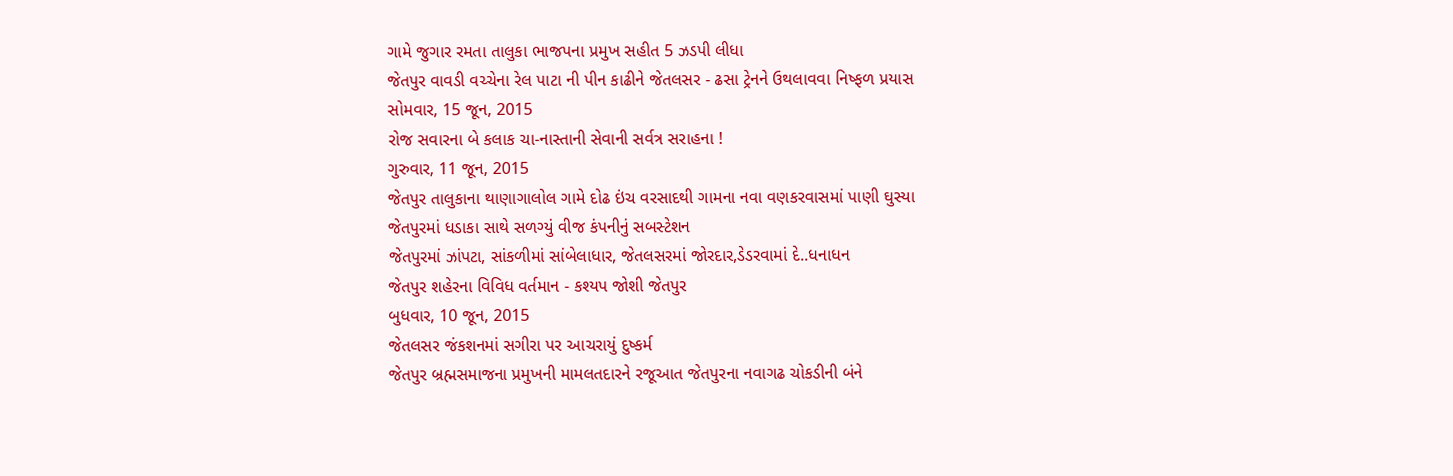ગામે જુગાર રમતા તાલુકા ભાજપના પ્રમુખ સહીત 5 ઝડપી લીધા
જેતપુર વાવડી વચ્ચેના રેલ પાટા ની પીન કાઢીને જેતલસર - ઢસા ટ્રેનને ઉથલાવવા નિષ્ફળ પ્રયાસ
સોમવાર, 15 જૂન, 2015
રોજ સવારના બે કલાક ચા-નાસ્તાની સેવાની સર્વત્ર સરાહના !
ગુરુવાર, 11 જૂન, 2015
જેતપુર તાલુકાના થાણાગાલોલ ગામે દોઢ ઇંચ વરસાદથી ગામના નવા વણકરવાસમાં પાણી ઘુસ્યા
જેતપુરમાં ધડાકા સાથે સળગ્યું વીજ કંપનીનું સબસ્ટેશન
જેતપુરમાં ઝાંપટા, સાંકળીમાં સાંબેલાધાર, જેતલસરમાં જોરદાર,ડેડરવામાં દે..ધનાધન
જેતપુર શહેરના વિવિધ વર્તમાન - કશ્યપ જોશી જેતપુર
બુધવાર, 10 જૂન, 2015
જેતલસર જંકશનમાં સગીરા પર આચરાયું દુષ્કર્મ
જેતપુર બ્રહ્મસમાજના પ્રમુખની મામલતદારને રજૂઆત જેતપુરના નવાગઢ ચોકડીની બંને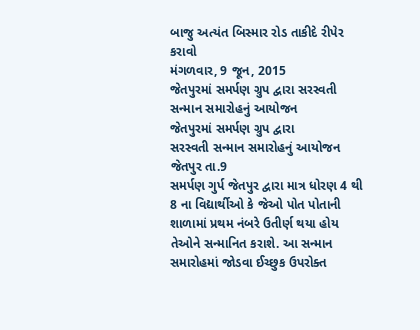બાજુ અત્યંત બિસ્માર રોડ તાકીદે રીપેર કરાવો
મંગળવાર, 9 જૂન, 2015
જેતપુરમાં સમર્પણ ગ્રુપ દ્વારા સરસ્વતી સન્માન સમારોહનું આયોજન
જેતપુરમાં સમર્પણ ગ્રુપ દ્વારા
સરસ્વતી સન્માન સમારોહનું આયોજન
જેતપુર તા.9
સમર્પણ ગુર્પ જેતપુર દ્વારા માત્ર ધોરણ 4 થી 8 ના વિદ્યાર્થીઓ કે જેઓ પોત પોતાની શાળામાં પ્રથમ નંબરે ઉતીર્ણ થયા હોય તેઓને સન્માનિત કરાશે. આ સન્માન સમારોહમાં જોડવા ઈચ્છુક ઉપરોક્ત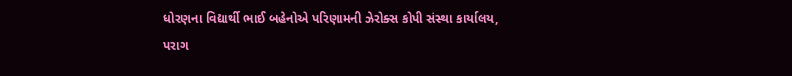ધોરણના વિદ્યાર્થી ભાઈ બહેનોએ પરિણામની ઝેરોક્સ કોપી સંસ્થા કાર્યાલય, પરાગ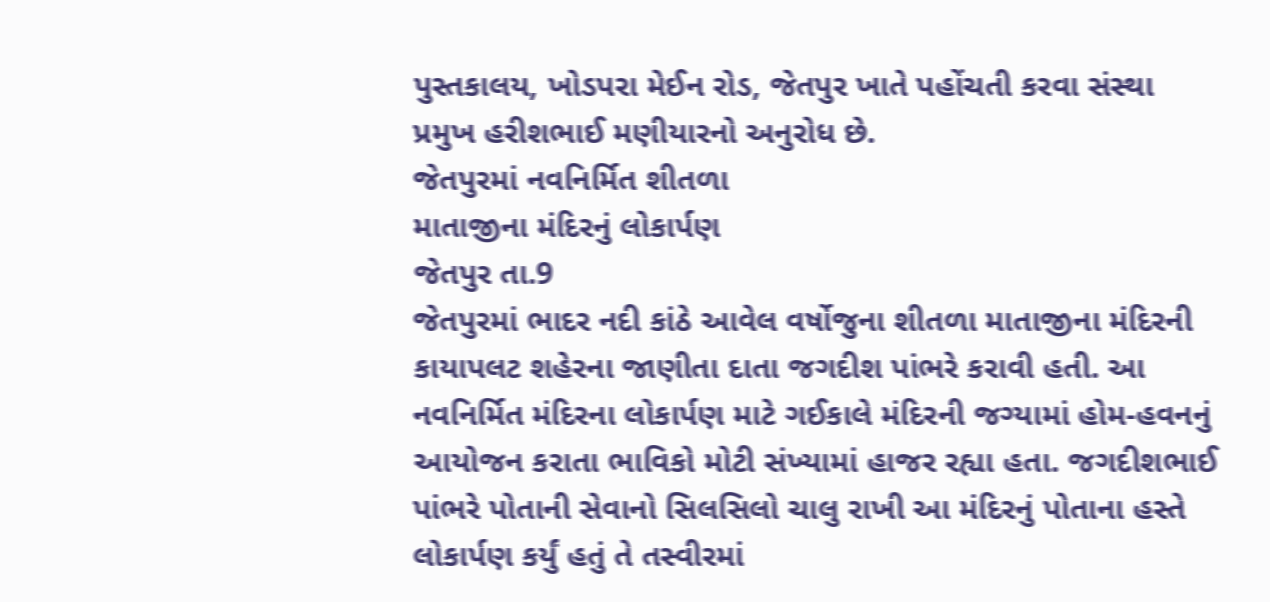પુસ્તકાલય, ખોડપરા મેઈન રોડ, જેતપુર ખાતે પહોંચતી કરવા સંસ્થા પ્રમુખ હરીશભાઈ મણીયારનો અનુરોધ છે.
જેતપુરમાં નવનિર્મિત શીતળા
માતાજીના મંદિરનું લોકાર્પણ
જેતપુર તા.9
જેતપુરમાં ભાદર નદી કાંઠે આવેલ વર્ષોજુના શીતળા માતાજીના મંદિરની કાયાપલટ શહેરના જાણીતા દાતા જગદીશ પાંભરે કરાવી હતી. આ નવનિર્મિત મંદિરના લોકાર્પણ માટે ગઈકાલે મંદિરની જગ્યામાં હોમ-હવનનું આયોજન કરાતા ભાવિકો મોટી સંખ્યામાં હાજર રહ્યા હતા. જગદીશભાઈ પાંભરે પોતાની સેવાનો સિલસિલો ચાલુ રાખી આ મંદિરનું પોતાના હસ્તે લોકાર્પણ કર્યું હતું તે તસ્વીરમાં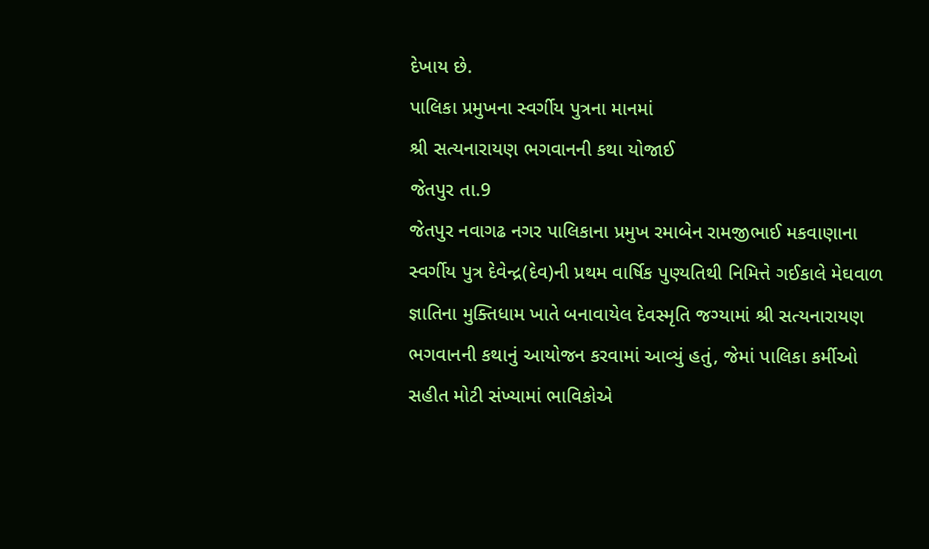દેખાય છે.
પાલિકા પ્રમુખના સ્વર્ગીય પુત્રના માનમાં
શ્રી સત્યનારાયણ ભગવાનની કથા યોજાઈ
જેતપુર તા.9
જેતપુર નવાગઢ નગર પાલિકાના પ્રમુખ રમાબેન રામજીભાઈ મકવાણાના સ્વર્ગીય પુત્ર દેવેન્દ્ર(દેવ)ની પ્રથમ વાર્ષિક પુણ્યતિથી નિમિત્તે ગઈકાલે મેઘવાળ જ્ઞાતિના મુક્તિધામ ખાતે બનાવાયેલ દેવસ્મૃતિ જગ્યામાં શ્રી સત્યનારાયણ ભગવાનની કથાનું આયોજન કરવામાં આવ્યું હતું, જેમાં પાલિકા કર્મીઓ સહીત મોટી સંખ્યામાં ભાવિકોએ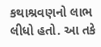કથાશ્રવણનો લાભ લીધો હતો. આ તકે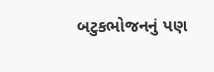બટુકભોજનનું પણ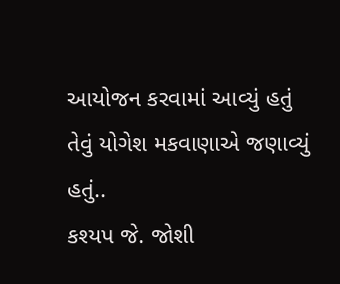આયોજન કરવામાં આવ્યું હતું તેવું યોગેશ મકવાણાએ જણાવ્યું હતું..
કશ્યપ જે. જોશી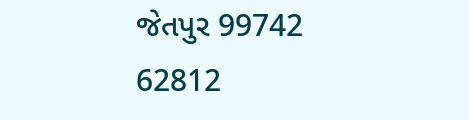જેતપુર 99742 62812